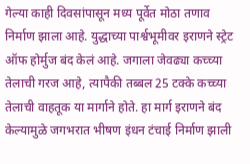गेल्या काही दिवसांपासून मध्य पूर्वेत मोठा तणाव निर्माण झाला आहे. युद्धाच्या पार्श्वभूमीवर इराणने स्ट्रेट ऑफ होर्मुज बंद केलं आहे. जगाला जेवढ्या कच्च्या तेलाची गरज आहे, त्यापैकी तब्बल 25 टक्के कच्च्या तेलाची वाहतूक या मार्गाने होते. हा मार्ग इराणने बंद केल्यामुळे जगभरात भीषण इंधन टंचाई निर्माण झाली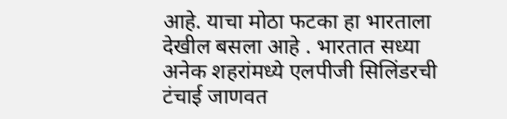आहे. याचा मोठा फटका हा भारताला देखील बसला आहे . भारतात सध्या अनेक शहरांमध्ये एलपीजी सिलिंडरची टंचाई जाणवत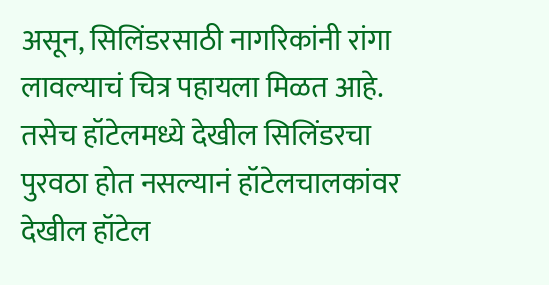असून, सिलिंडरसाठी नागरिकांनी रांगा लावल्याचं चित्र पहायला मिळत आहे. तसेच हॉटेलमध्ये देखील सिलिंडरचा पुरवठा होत नसल्यानं हॉटेलचालकांवर देखील हॉटेल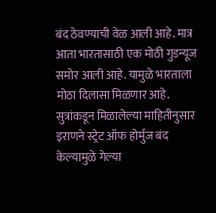बंद ठेवण्याची वेळ आली आहे. मात्र आता भारतासाठी एक मोठी गुडन्यूज समोर आली आहे. यामुळे भारताला मोठा दिलासा मिळणार आहे.
सुत्रांकडून मिळालेल्या माहितीनुसार इराणने स्ट्रेट ऑफ होर्मुज बंद केल्यामुळे गेल्या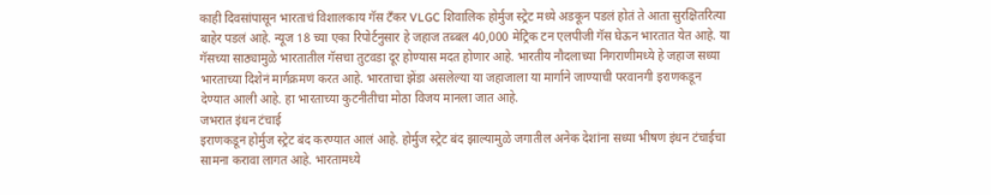काही दिवसांपासून भारताचं विशालकाय गॅस टँकर VLGC शिवालिक होर्मुज स्ट्रेट मध्ये अडकून पडलं होतं ते आता सुरक्षितरित्या बाहेर पडलं आहे. न्यूज 18 च्या एका रिपोर्टनुसार हे जहाज तब्बल 40,000 मेट्रिक टन एलपीजी गॅस घेऊन भारतात येत आहे. या गॅसच्या साठ्यामुळे भारतातील गॅसचा तुटवडा दूर होण्यास मदत होणार आहे. भारतीय नौदलाच्या निगराणीमध्ये हे जहाज सध्या भारताच्या दिशेनं मार्गक्रमण करत आहे. भारताचा झेंडा असलेल्या या जहाजाला या मार्गाने जाण्याची परवानगी इराणकडून देण्यात आली आहे. हा भारताच्या कुटनीतीचा मोठा विजय मानला जात आहे.
जभरात इंधन टंचाई
इराणकडून होर्मुज स्ट्रेट बंद करण्यात आलं आहे. होर्मुज स्ट्रेट बंद झाल्यामुळे जगातील अनेक देशांना सध्या भीषण इंधन टंचाईचा सामना करावा लागत आहे. भारतामध्ये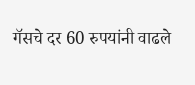गॅसचे दर 60 रुपयांनी वाढले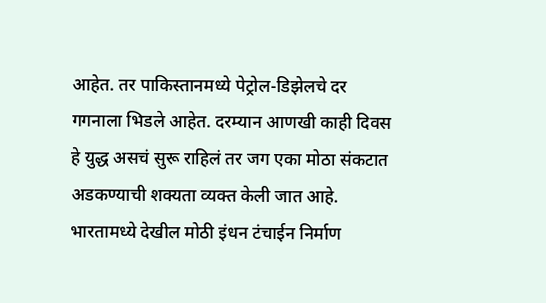आहेत. तर पाकिस्तानमध्ये पेट्रोल-डिझेलचे दर गगनाला भिडले आहेत. दरम्यान आणखी काही दिवस हे युद्ध असचं सुरू राहिलं तर जग एका मोठा संकटात अडकण्याची शक्यता व्यक्त केली जात आहे. भारतामध्ये देखील मोठी इंधन टंचाईन निर्माण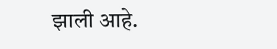झाली आहे.